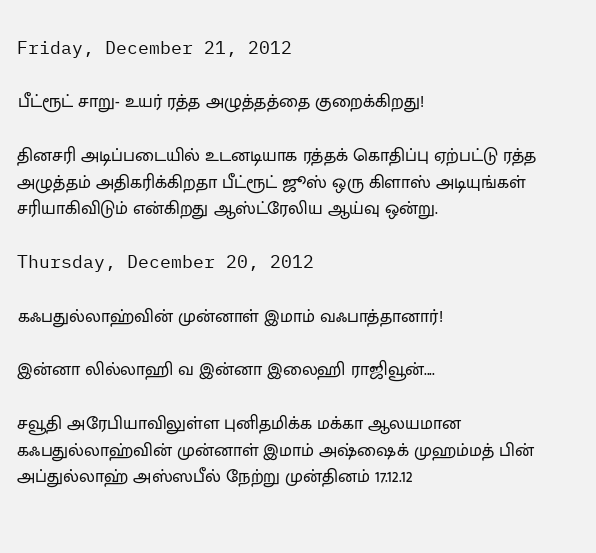Friday, December 21, 2012

பீட்ரூட் சாறு- உயர் ரத்த அழுத்தத்தை குறைக்கிறது!

தினசரி அடிப்படையில் உடனடியாக ரத்தக் கொதிப்பு ஏற்பட்டு ரத்த அழுத்தம் அதிகரிக்கிறதா பீட்ரூட் ஜூஸ் ஒரு கிளாஸ் அடியுங்கள் சரியாகிவிடும் என்கிறது ஆஸ்ட்ரேலிய ஆய்வு ஒன்று.

Thursday, December 20, 2012

கஃபதுல்லாஹ்வின் முன்னாள் இமாம் வஃபாத்தானார்!

இன்னா லில்லாஹி வ இன்னா இலைஹி ராஜிவூன்....

சவூதி அரேபியாவிலுள்ள புனிதமிக்க மக்கா ஆலயமான கஃபதுல்லாஹ்வின் முன்னாள் இமாம் அஷ்ஷைக் முஹம்மத் பின் அப்துல்லாஹ் அஸ்ஸபீல் நேற்று முன்தினம் 17.12.12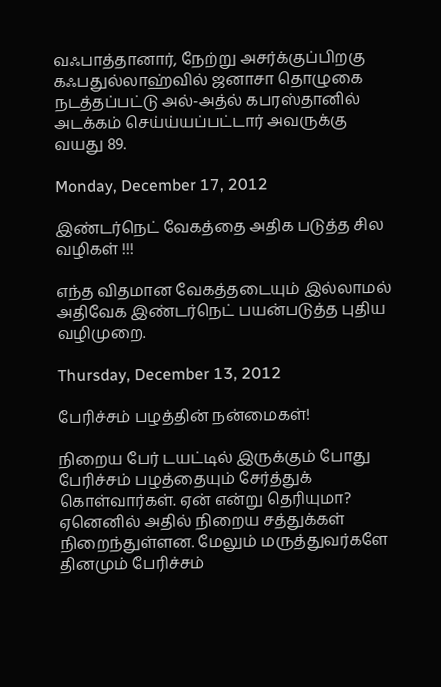வஃபாத்தானார், நேற்று அசர்க்குப்பிறகு கஃபதுல்லாஹ்வில் ஜனாசா தொழுகை நடத்தப்பட்டு அல்-அத்ல் கபரஸ்தானில் அடக்கம் செய்ய்யப்பட்டார் அவருக்கு வயது 89.

Monday, December 17, 2012

இண்டர்நெட் வேகத்தை அதிக படுத்த சில வழிகள் !!!

எந்த விதமான வேகத்தடையும் இல்லாமல் அதிவேக இண்டர்நெட் பயன்படுத்த புதிய வழிமுறை.

Thursday, December 13, 2012

பேரிச்சம் பழத்தின் நன்மைகள்!

நிறைய பேர் டயட்டில் இருக்கும் போது பேரிச்சம் பழத்தையும் சேர்த்துக் கொள்வார்கள். ஏன் என்று தெரியுமா? ஏனெனில் அதில் நிறைய சத்துக்கள் நிறைந்துள்ளன. மேலும் மருத்துவர்களே தினமும் பேரிச்சம்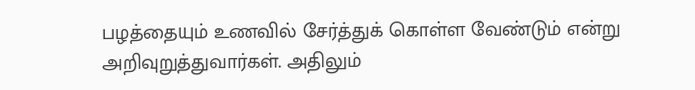பழத்தையும் உணவில் சேர்த்துக் கொள்ள வேண்டும் என்று அறிவுறுத்துவார்கள். அதிலும்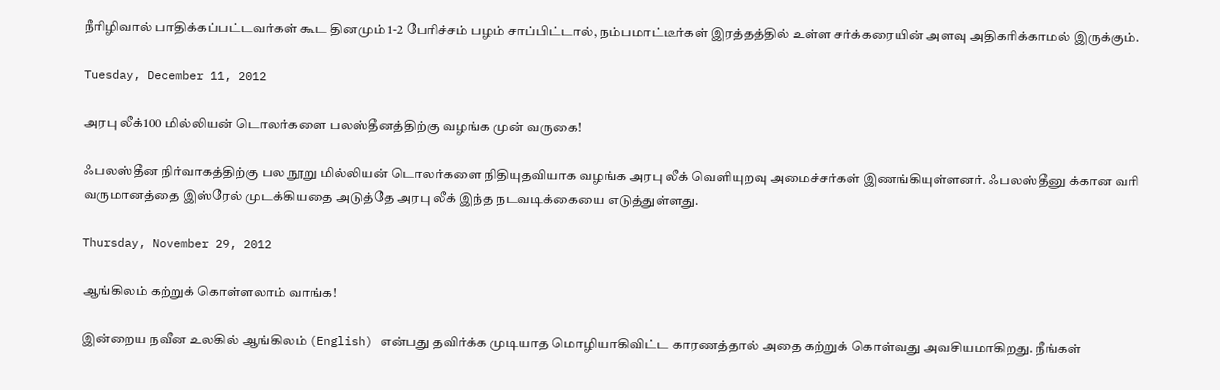நீரிழிவால் பாதிக்கப்பட்டவர்கள் கூட தினமும் 1-2 பேரிச்சம் பழம் சாப்பிட்டால், நம்பமாட்டீர்கள் இரத்தத்தில் உள்ள சர்க்கரையின் அளவு அதிகரிக்காமல் இருக்கும்.

Tuesday, December 11, 2012

அரபு லீக்100 மில்லியன் டொலர்களை பலஸ்தீனத்திற்கு வழங்க முன் வருகை!

ஃபலஸ்தீன நிர்வாகத்திற்கு பல நூறு மில்லியன் டொலர்களை நிதியுதவியாக வழங்க அரபு லீக் வெளியுறவு அமைச்சர்கள் இணங்கியுள்ளனர். ஃபலஸ்தீனு க்கான வரி வருமானத்தை இஸ்ரேல் முடக்கியதை அடுத்தே அரபு லீக் இந்த நடவடிக்கையை எடுத்துள்ளது.

Thursday, November 29, 2012

ஆங்கிலம் கற்றுக் கொள்ளலாம் வாங்க!

இன்றைய நவீன உலகில் ஆங்கிலம் (English) என்பது தவிர்க்க முடியாத மொழியாகிவிட்ட காரணத்தால் அதை கற்றுக் கொள்வது அவசியமாகிறது. நீங்கள்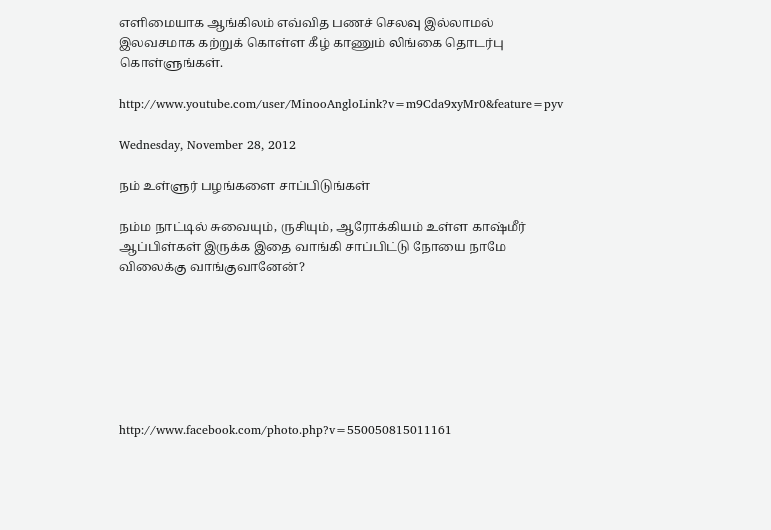எளிமையாக ஆங்கிலம் எவ்வித பணச் செலவு இல்லாமல் இலவசமாக கற்றுக் கொள்ள கீழ் காணும் லிங்கை தொடர்பு கொள்ளுங்கள்.

http://www.youtube.com/user/MinooAngloLink?v=m9Cda9xyMr0&feature=pyv

Wednesday, November 28, 2012

நம் உள்ளுர் பழங்களை சாப்பிடுங்கள்

நம்ம நாட்டில் சுவையும், ருசியும், ஆரோக்கியம் உள்ள காஷ்மீர் ஆப்பிள்கள் இருக்க இதை வாங்கி சாப்பிட்டு நோயை நாமே விலைக்கு வாங்குவானேன்?







http://www.facebook.com/photo.php?v=550050815011161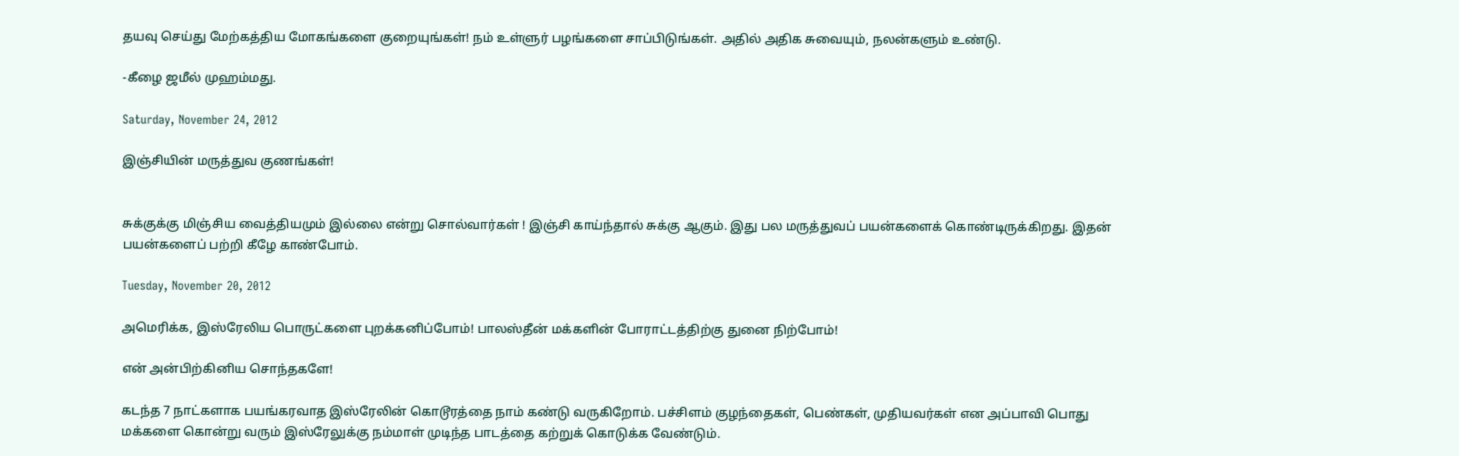தயவு செய்து மேற்கத்திய மோகங்களை குறையுங்கள்! நம் உள்ளுர் பழங்களை சாப்பிடுங்கள். அதில் அதிக சுவையும், நலன்களும் உண்டு.

-கீழை ஜமீல் முஹம்மது.

Saturday, November 24, 2012

இஞ்சியின் மருத்துவ குணங்கள்!


சுக்குக்கு மிஞ்சிய வைத்தியமும் இல்லை என்று சொல்வார்கள் ! இஞ்சி காய்ந்தால் சுக்கு ஆகும். இது பல மருத்துவப் பயன்களைக் கொண்டிருக்கிறது. இதன் பயன்களைப் பற்றி கீழே காண்போம்.

Tuesday, November 20, 2012

அமெரிக்க, இஸ்ரேலிய பொருட்களை புறக்கனிப்போம்! பாலஸ்தீன் மக்களின் போராட்டத்திற்கு துனை நிற்போம்!

என் அன்பிற்கினிய சொந்தகளே!

கடந்த 7 நாட்களாக பயங்கரவாத இஸ்ரேலின் கொடூரத்தை நாம் கண்டு வருகிறோம். பச்சிளம் குழந்தைகள், பெண்கள், முதியவர்கள் என அப்பாவி பொது மக்களை கொன்று வரும் இஸ்ரேலுக்கு நம்மாள் முடிந்த பாடத்தை கற்றுக் கொடுக்க வேண்டும்.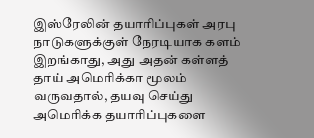இஸ்ரேலின் தயாரிப்புகள் அரபு நாடுகளுக்குள் நேரடியாக களம் இறங்காது, அது அதன் கள்ளத் தாய் அமெரிக்கா மூலம் வருவதால், தயவு செய்து அமெரிக்க தயாரிப்புகளை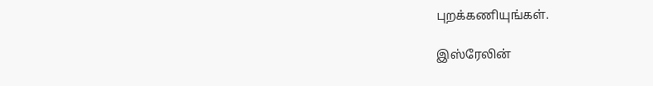புறக்கணியுங்கள்.

இஸ்ரேலின்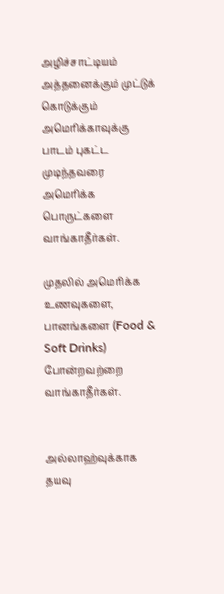அழிச்சாட்டியம் அத்தனைக்கும் முட்டுக் கொடுக்கும் அமெரிக்காவுக்கு பாடம் புகட்ட முடிந்தவரை அமெரிக்க பொருட்களை வாங்காதீர்கள்.

முதலில் அமெரிக்க உணவுகளை, பானங்களை (Food & Soft Drinks) போன்றவற்றை வாங்காதீர்கள்.


அல்லாஹ்வுக்காக தயவு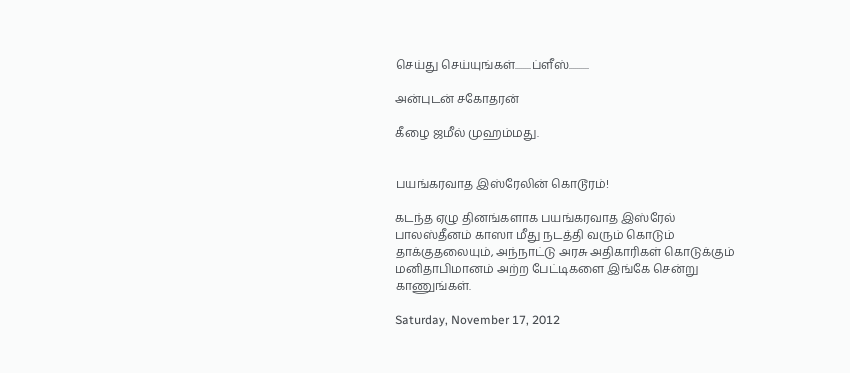செய்து செய்யுங்கள்........ப்ளீஸ்..........

அன்புடன் சகோதரன்

கீழை ஜமீல் முஹம்மது.


பயங்கரவாத இஸ்ரேலின் கொடூரம்!

கடந்த ஏழு தினங்களாக பயங்கரவாத இஸ்ரேல் பாலஸ்தீனம் காஸா மீது நடத்தி வரும் கொடும் தாக்குதலையும், அந்நாட்டு அரசு அதிகாரிகள் கொடுக்கும் மனிதாபிமானம் அற்ற பேட்டிகளை இங்கே சென்று காணுங்கள்.

Saturday, November 17, 2012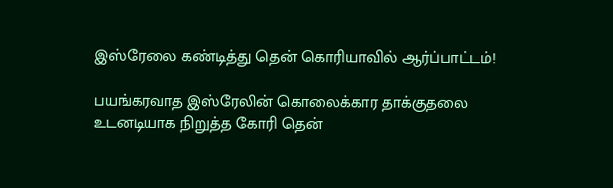இஸ்ரேலை கண்டித்து தென் கொரியாவில் ஆர்ப்பாட்டம்!

பயங்கரவாத இஸ்ரேலின் கொலைக்கார தாக்குதலை உடனடியாக நிறுத்த கோரி தென்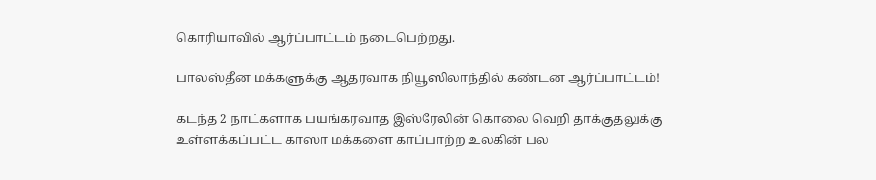கொரியாவில் ஆர்ப்பாட்டம் நடைபெற்றது.

பாலஸ்தீன மக்களுக்கு ஆதரவாக நியூஸிலாந்தில் கண்டன ஆர்ப்பாட்டம்!

கடந்த 2 நாட்களாக பயங்கரவாத இஸ்ரேலின் கொலை வெறி தாக்குதலுக்கு உள்ளக்கப்பட்ட காஸா மக்களை காப்பாற்ற உலகின் பல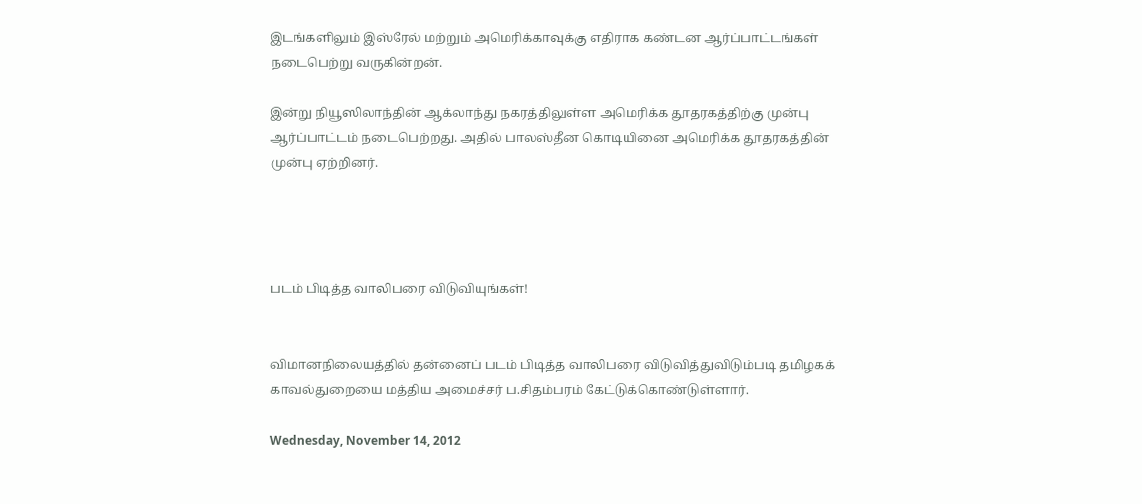இடங்களிலும் இஸ்ரேல் மற்றும் அமெரிக்காவுக்கு எதிராக கண்டன ஆர்ப்பாட்டங்கள் நடைபெற்று வருகின்றன்.

இன்று நியூஸிலாந்தின் ஆக்லாந்து நகரத்திலுள்ள அமெரிக்க தூதரகத்திற்கு முன்பு ஆர்ப்பாட்டம் நடைபெற்றது. அதில் பாலஸ்தீன கொடியினை அமெரிக்க தூதரகத்தின் முன்பு ஏற்றினர்.




படம் பிடித்த வாலிபரை விடுவியுங்கள்!


விமானநிலையத்தில் தன்னைப் படம் பிடித்த வாலிபரை விடுவித்துவிடும்படி தமிழகக் காவல்துறையை மத்திய அமைச்சர் ப.சிதம்பரம் கேட்டுக்கொண்டுள்ளார்.

Wednesday, November 14, 2012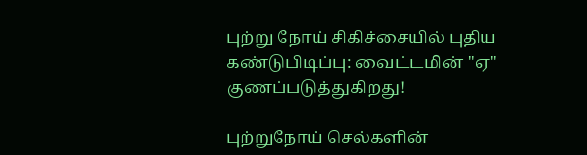புற்று நோய் சிகிச்சையில் புதிய கண்டுபிடிப்பு: வைட்டமின் "ஏ" குணப்படுத்துகிறது!

புற்றுநோய் செல்களின்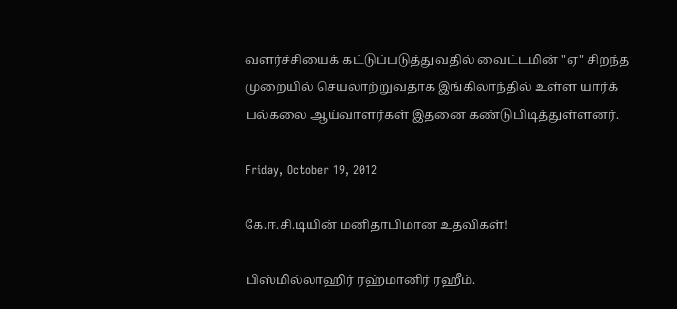வளர்ச்சியைக் கட்டுப்படுத்துவதில் வைட்டமின் "ஏ" சிறந்த முறையில் செயலாற்றுவதாக இங்கிலாந்தில் உள்ள யார்க் பல்கலை ஆய்வாளர்கள் இதனை கண்டுபிடித்துள்ளனர்.

Friday, October 19, 2012

கே.ஈ.சி.டியின் மனிதாபிமான உதவிகள்!

பிஸ்மில்லாஹிர் ரஹ்மானிர் ரஹீம்.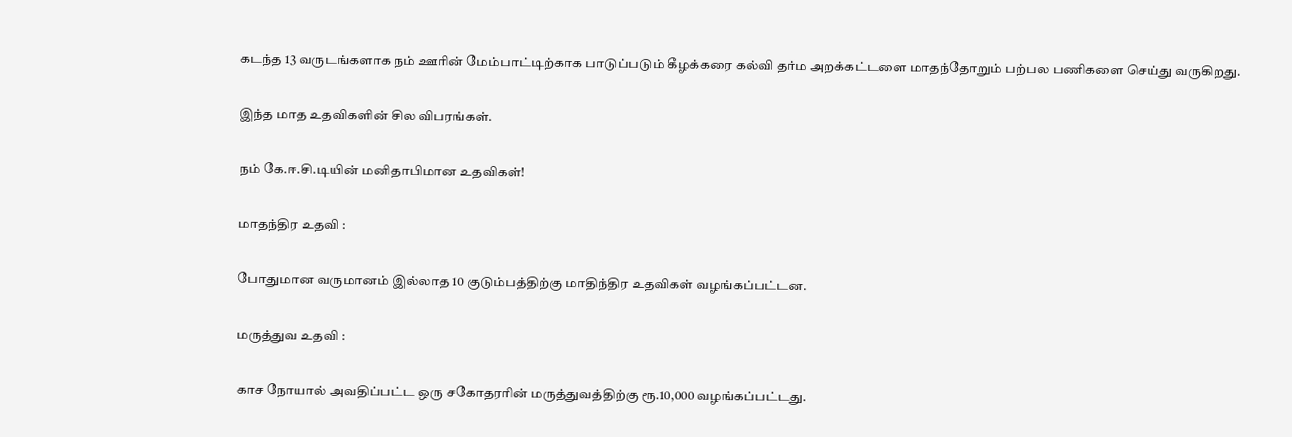கடந்த 13 வருடங்களாக நம் ஊரின் மேம்பாட்டிற்காக பாடுப்படும் கீழக்கரை கல்வி தர்ம அறக்கட்டளை மாதந்தோறும் பற்பல பணிகளை செய்து வருகிறது.

இந்த மாத உதவிகளின் சில விபரங்கள்.

நம் கே.ஈ.சி.டியின் மனிதாபிமான உதவிகள்!

மாதந்திர உதவி :

போதுமான வருமானம் இல்லாத 10 குடும்பத்திற்கு மாதிந்திர உதவிகள் வழங்கப்பட்டன.

மருத்துவ உதவி :

காச நோயால் அவதிப்பட்ட ஒரு சகோதரரின் மருத்துவத்திற்கு ரூ.10,000 வழங்கப்பட்டது.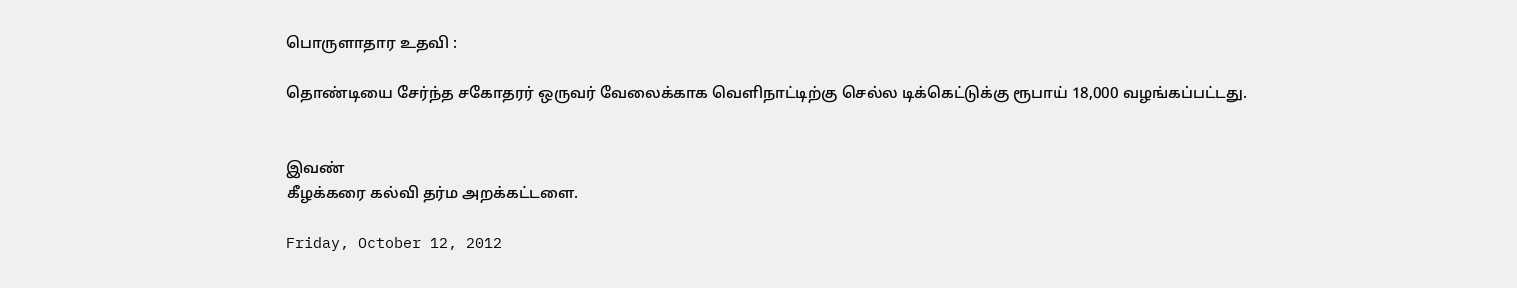பொருளாதார உதவி :

தொண்டியை சேர்ந்த சகோதரர் ஒருவர் வேலைக்காக வெளிநாட்டிற்கு செல்ல டிக்கெட்டுக்கு ரூபாய் 18,000 வழங்கப்பட்டது.


இவண்
கீழக்கரை கல்வி தர்ம அறக்கட்டளை.

Friday, October 12, 2012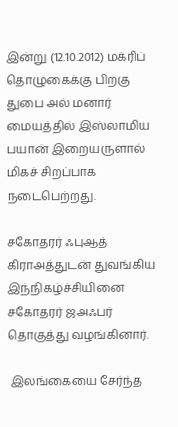இன்று (12.10.2012) மக்ரிப் தொழுகைக்கு பிறகு துபை அல் மனார் மையத்தில் இஸ்லாமிய பயான் இறையருளால் மிகச் சிறப்பாக நடைபெற்றது.

சகோதரர் ஃபுஆத் கிராஅத்துடன் துவங்கிய இந்நிகழ்ச்சியினை சகோதரர் ஜஅஃபர் தொகுத்து வழங்கினார்.

 இலங்கையை சேர்ந்த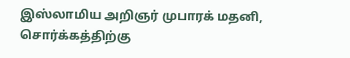இஸ்லாமிய அறிஞர் முபாரக் மதனி, சொர்க்கத்திற்கு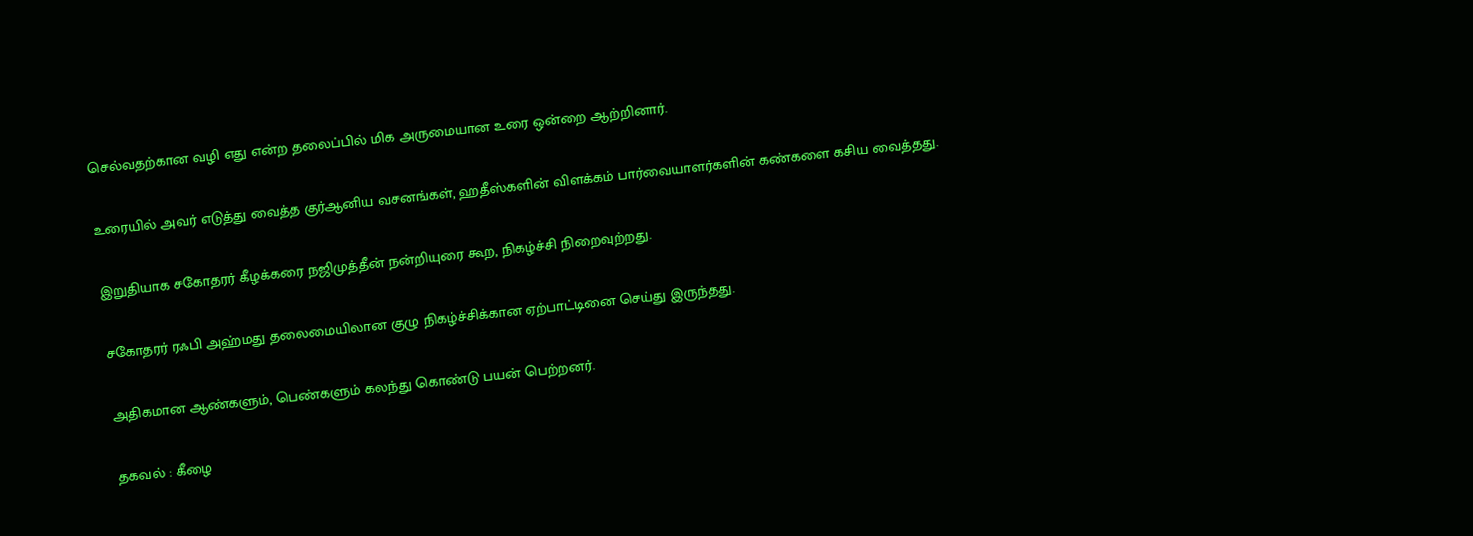செல்வதற்கான வழி எது என்ற தலைப்பில் மிக அருமையான உரை ஒன்றை ஆற்றினார்.

உரையில் அவர் எடுத்து வைத்த குர்ஆனிய வசனங்கள், ஹதீஸ்களின் விளக்கம் பார்வையாளர்களின் கண்களை கசிய வைத்தது.

இறுதியாக சகோதரர் கீழக்கரை நஜிமுத்தீன் நன்றியுரை கூற, நிகழ்ச்சி நிறைவுற்றது.

சகோதரர் ரஃபி அஹ்மது தலைமையிலான குழு நிகழ்ச்சிக்கான ஏற்பாட்டினை செய்து இருந்தது.

அதிகமான ஆண்களும், பெண்களும் கலந்து கொண்டு பயன் பெற்றனர்.

தகவல் : கீழை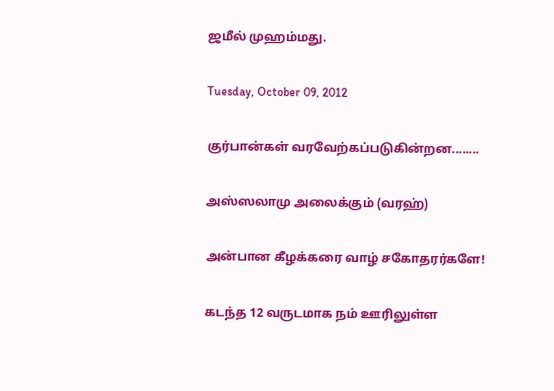ஜமீல் முஹம்மது.

Tuesday, October 09, 2012

குர்பான்கள் வரவேற்கப்படுகின்றன........

அஸ்ஸலாமு அலைக்கும் (வரஹ்)

அன்பான கீழக்கரை வாழ் சகோதரர்களே!

கடந்த 12 வருடமாக நம் ஊரிலுள்ள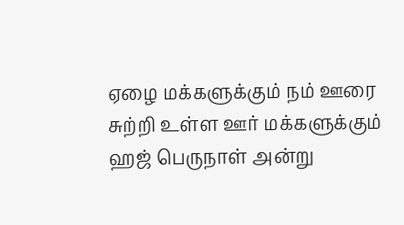ஏழை மக்களுக்கும் நம் ஊரை சுற்றி உள்ள ஊர் மக்களுக்கும் ஹஜ் பெருநாள் அன்று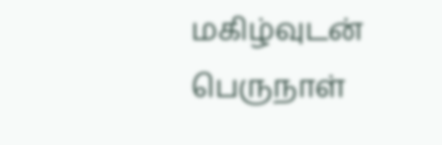மகிழ்வுடன் பெருநாள்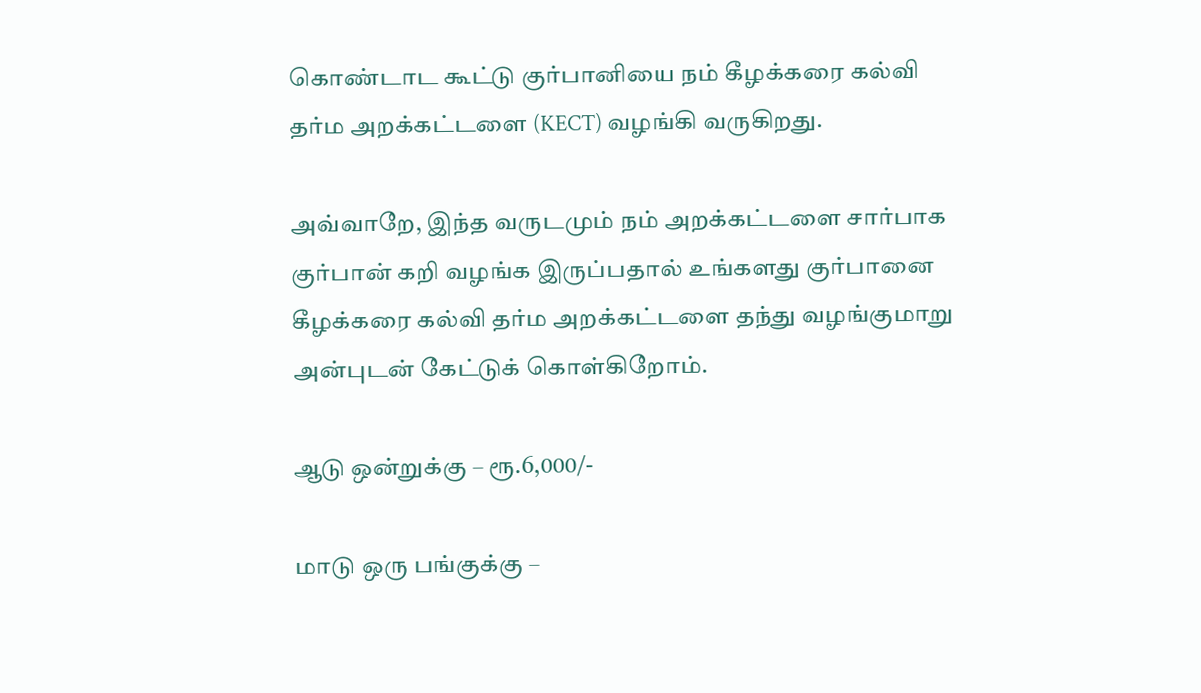கொண்டாட கூட்டு குர்பானியை நம் கீழக்கரை கல்வி தர்ம அறக்கட்டளை (KECT) வழங்கி வருகிறது.

அவ்வாறே, இந்த வருடமும் நம் அறக்கட்டளை சார்பாக குர்பான் கறி வழங்க இருப்பதால் உங்களது குர்பானை கீழக்கரை கல்வி தர்ம அறக்கட்டளை தந்து வழங்குமாறு அன்புடன் கேட்டுக் கொள்கிறோம்.

ஆடு ஒன்றுக்கு – ரூ.6,000/-

மாடு ஒரு பங்குக்கு –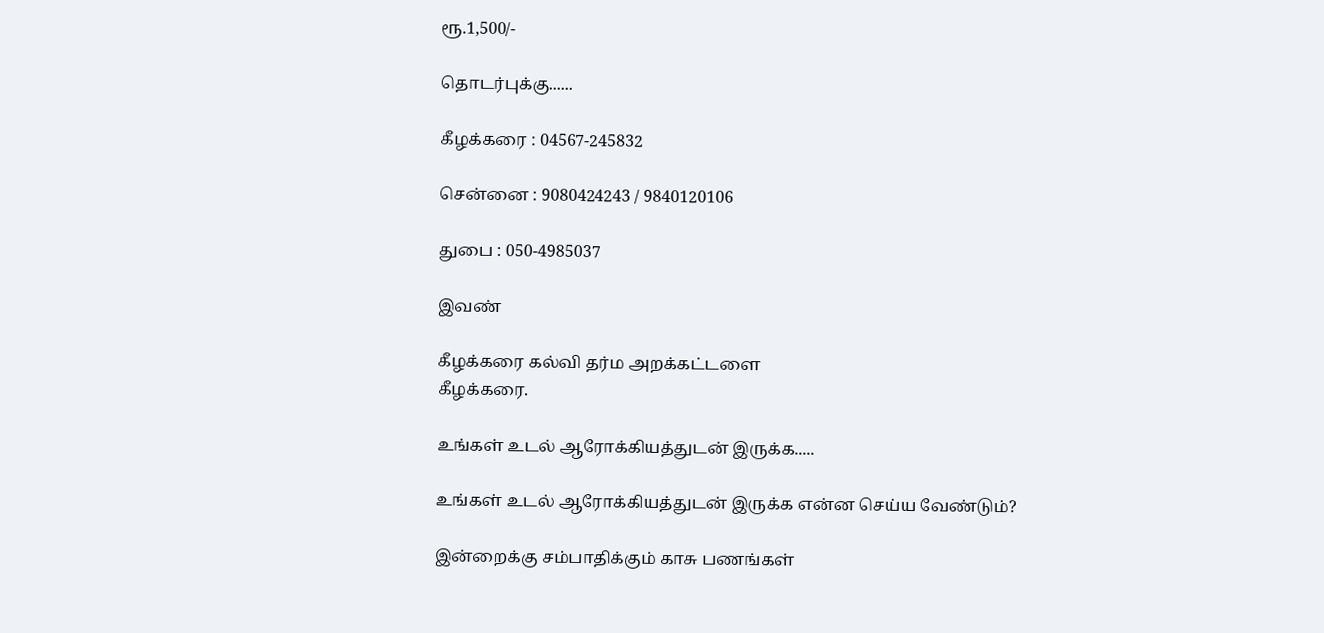ரூ.1,500/-

தொடர்புக்கு......

கீழக்கரை : 04567-245832

சென்னை : 9080424243 / 9840120106

துபை : 050-4985037

இவண்

கீழக்கரை கல்வி தர்ம அறக்கட்டளை
கீழக்கரை.

உங்கள் உடல் ஆரோக்கியத்துடன் இருக்க.....

உங்கள் உடல் ஆரோக்கியத்துடன் இருக்க என்ன செய்ய வேண்டும்?

இன்றைக்கு சம்பாதிக்கும் காசு பணங்கள்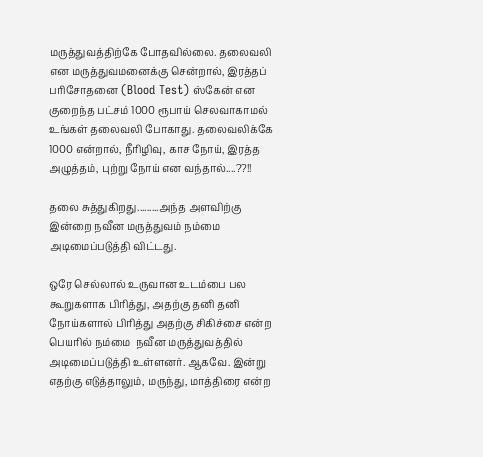மருத்துவத்திற்கே போதவில்லை. தலைவலி என மருத்துவமனைக்கு சென்றால், இரத்தப் பரிசோதனை (Blood Test) ஸ்கேன் என குறைந்த பட்சம் 1000 ரூபாய் செலவாகாமல் உங்கள் தலைவலி போகாது. தலைவலிக்கே 1000 என்றால், நீரிழிவு, காச நோய், இரத்த அழுத்தம், புற்று நோய் என வந்தால்....??!!

தலை சுத்துகிறது.........அந்த அளவிற்கு இன்றை நவீன மருத்துவம் நம்மை அடிமைப்படுத்தி விட்டது.

ஒரே செல்லால் உருவான உடம்பை பல கூறுகளாக பிரித்து, அதற்கு தனி தனி நோய்களால் பிரித்து அதற்கு சிகிச்சை என்ற பெயரில் நம்மை  நவீன மருத்துவத்தில் அடிமைப்படுத்தி உள்ளனர். ஆகவே. இன்று எதற்கு எடுத்தாலும், மருந்து, மாத்திரை என்ற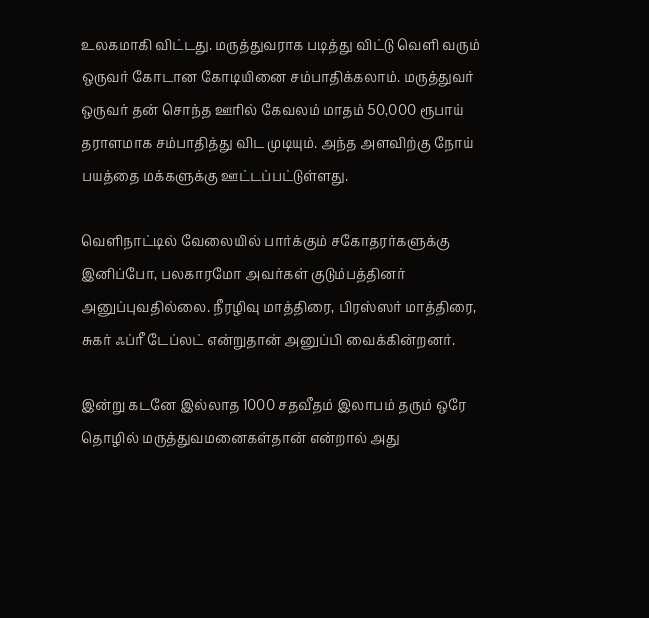உலகமாகி விட்டது. மருத்துவராக படித்து விட்டு வெளி வரும் ஒருவர் கோடான கோடியினை சம்பாதிக்கலாம். மருத்துவர் ஒருவர் தன் சொந்த ஊரில் கேவலம் மாதம் 50,000 ரூபாய் தராளமாக சம்பாதித்து விட முடியும். அந்த அளவிற்கு நோய் பயத்தை மக்களுக்கு ஊட்டப்பட்டுள்ளது.

வெளிநாட்டில் வேலையில் பார்க்கும் சகோதரர்களுக்கு இனிப்போ, பலகாரமோ அவர்கள் குடும்பத்தினர் அனுப்புவதில்லை. நீரழிவு மாத்திரை, பிரஸ்ஸர் மாத்திரை, சுகர் ஃப்ரீ டேப்லட் என்றுதான் அனுப்பி வைக்கின்றனர்.

இன்று கடனே இல்லாத 1000 சதவீதம் இலாபம் தரும் ஒரே தொழில் மருத்துவமனைகள்தான் என்றால் அது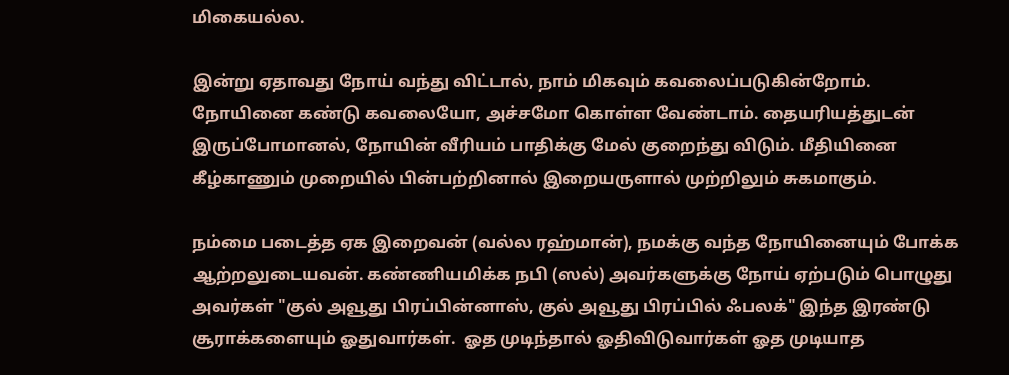மிகையல்ல.

இன்று ஏதாவது நோய் வந்து விட்டால், நாம் மிகவும் கவலைப்படுகின்றோம். நோயினை கண்டு கவலையோ, அச்சமோ கொள்ள வேண்டாம். தையரியத்துடன் இருப்போமானல், நோயின் வீரியம் பாதிக்கு மேல் குறைந்து விடும். மீதியினை கீழ்காணும் முறையில் பின்பற்றினால் இறையருளால் முற்றிலும் சுகமாகும்.

நம்மை படைத்த ஏக இறைவன் (வல்ல ரஹ்மான்), நமக்கு வந்த நோயினையும் போக்க ஆற்றலுடையவன். கண்ணியமிக்க நபி (ஸல்) அவர்களுக்கு நோய் ஏற்படும் பொழுது அவர்கள் "குல் அவூது பிரப்பின்னாஸ், குல் அவூது பிரப்பில் ஃபலக்" இந்த இரண்டு சூராக்களையும் ஓதுவார்கள்.  ஓத முடிந்தால் ஓதிவிடுவார்கள் ஓத முடியாத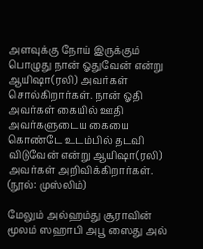அளவுக்கு நோய் இருக்கும் பொழுது நான் ஓதுவேன் என்று ஆயிஷா(ரலி) அவர்கள் சொல்கிறார்கள். நான் ஓதி அவர்கள் கையில் ஊதி அவர்களுடைய கையை கொண்டே உடம்பில் தடவி விடுவேன் என்று ஆயிஷா(ரலி) அவர்கள் அறிவிக்கிறார்கள். (நூல்: முஸ்லிம்)

மேலும் அல்ஹம்து சூராவின் மூலம் ஸஹாபி அபூ ஸைது அல்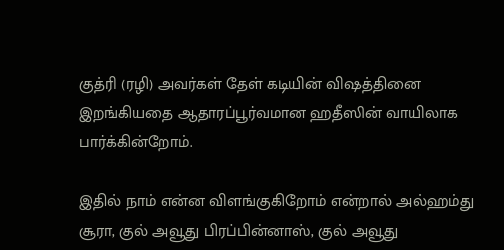குத்ரி (ரழி) அவர்கள் தேள் கடியின் விஷத்தினை இறங்கியதை ஆதாரப்பூர்வமான ஹதீஸின் வாயிலாக பார்க்கின்றோம்.

இதில் நாம் என்ன விளங்குகிறோம் என்றால் அல்ஹம்து சூரா, குல் அவூது பிரப்பின்னாஸ், குல் அவூது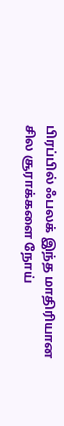பிரப்பில் ஃபலக் இந்த மாதிரியான சில சூராக்களை நோய்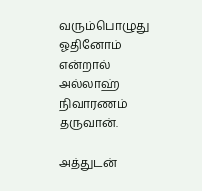வரும்பொழுது ஓதினோம் என்றால் அல்லாஹ் நிவாரணம் தருவான்.

அத்துடன்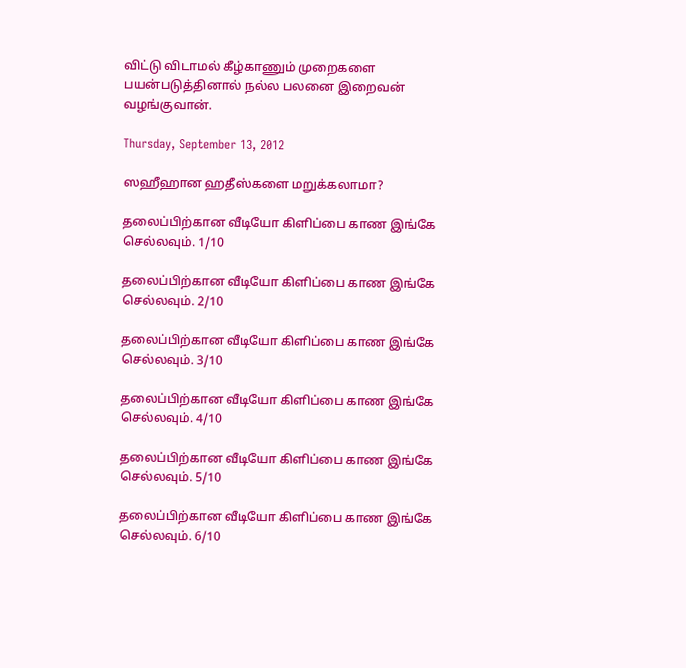விட்டு விடாமல் கீழ்காணும் முறைகளை பயன்படுத்தினால் நல்ல பலனை இறைவன் வழங்குவான்.

Thursday, September 13, 2012

ஸஹீஹான ஹதீஸ்களை மறுக்கலாமா?

தலைப்பிற்கான வீடியோ கிளிப்பை காண இங்கே செல்லவும். 1/10

தலைப்பிற்கான வீடியோ கிளிப்பை காண இங்கே செல்லவும். 2/10

தலைப்பிற்கான வீடியோ கிளிப்பை காண இங்கே செல்லவும். 3/10

தலைப்பிற்கான வீடியோ கிளிப்பை காண இங்கே செல்லவும். 4/10

தலைப்பிற்கான வீடியோ கிளிப்பை காண இங்கே செல்லவும். 5/10

தலைப்பிற்கான வீடியோ கிளிப்பை காண இங்கே செல்லவும். 6/10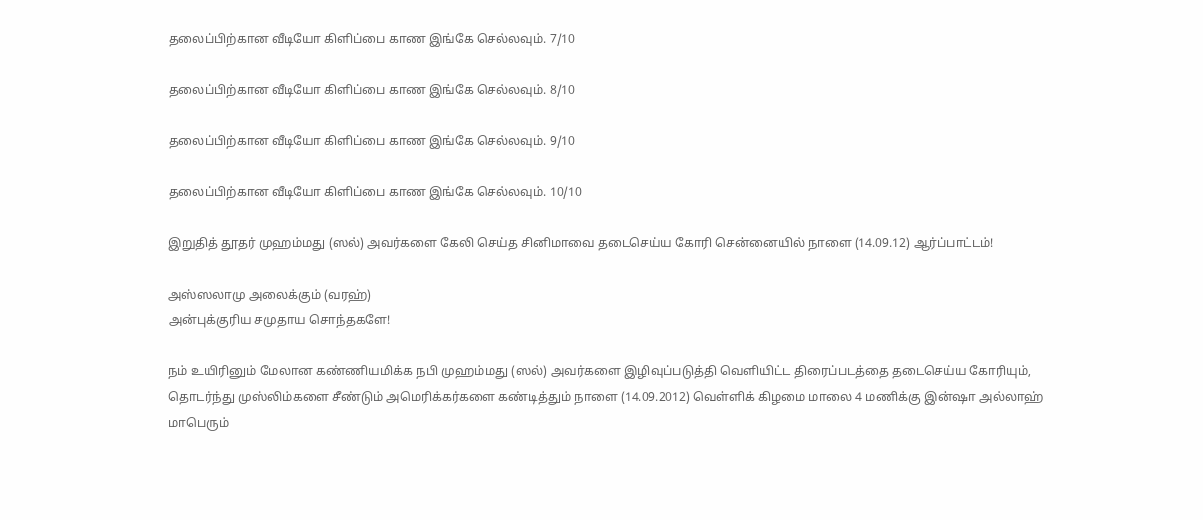தலைப்பிற்கான வீடியோ கிளிப்பை காண இங்கே செல்லவும். 7/10

தலைப்பிற்கான வீடியோ கிளிப்பை காண இங்கே செல்லவும். 8/10

தலைப்பிற்கான வீடியோ கிளிப்பை காண இங்கே செல்லவும். 9/10

தலைப்பிற்கான வீடியோ கிளிப்பை காண இங்கே செல்லவும். 10/10

இறுதித் தூதர் முஹம்மது (ஸல்) அவர்களை கேலி செய்த சினிமாவை தடைசெய்ய கோரி சென்னையில் நாளை (14.09.12) ஆர்ப்பாட்டம்!

அஸ்ஸலாமு அலைக்கும் (வரஹ்)
அன்புக்குரிய சமுதாய சொந்தகளே!

நம் உயிரினும் மேலான கண்ணியமிக்க நபி முஹம்மது (ஸல்) அவர்களை இழிவுப்படுத்தி வெளியிட்ட திரைப்படத்தை தடைசெய்ய கோரியும், தொடர்ந்து முஸ்லிம்களை சீண்டும் அமெரிக்கர்களை கண்டித்தும் நாளை (14.09.2012) வெள்ளிக் கிழமை மாலை 4 மணிக்கு இன்ஷா அல்லாஹ் மாபெரும்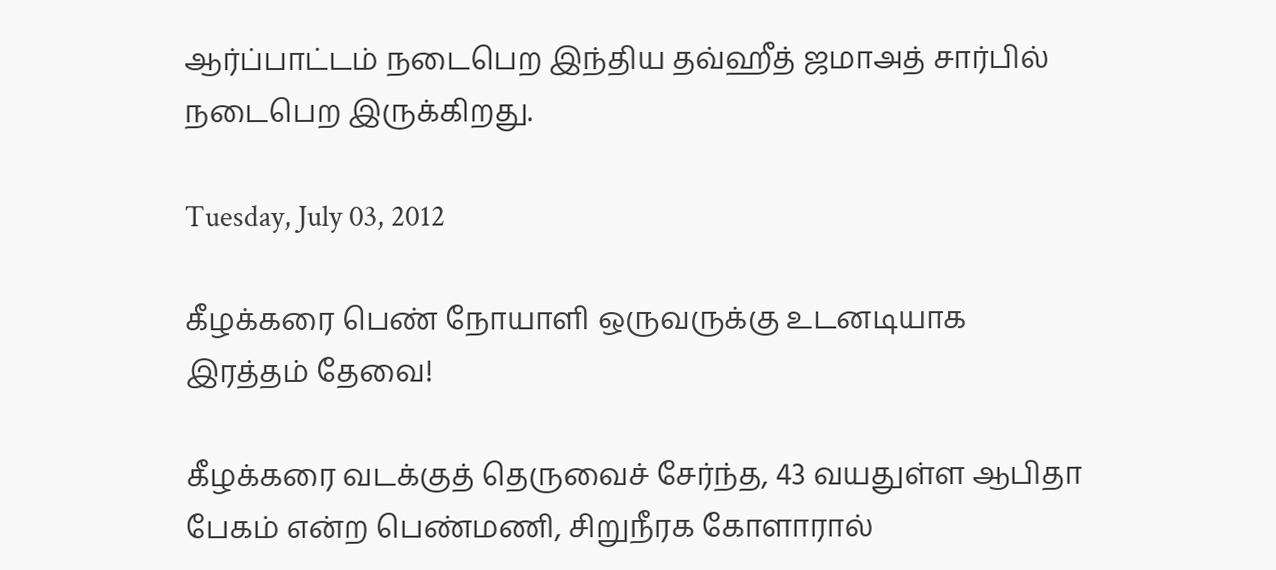ஆர்ப்பாட்டம் நடைபெற இந்திய தவ்ஹீத் ஜமாஅத் சார்பில் நடைபெற இருக்கிறது.

Tuesday, July 03, 2012

கீழக்கரை பெண் நோயாளி ஒருவருக்கு உடனடியாக இரத்தம் தேவை!

கீழக்கரை வடக்குத் தெருவைச் சேர்ந்த, 43 வயதுள்ள ஆபிதா பேகம் என்ற பெண்மணி, சிறுநீரக கோளாரால்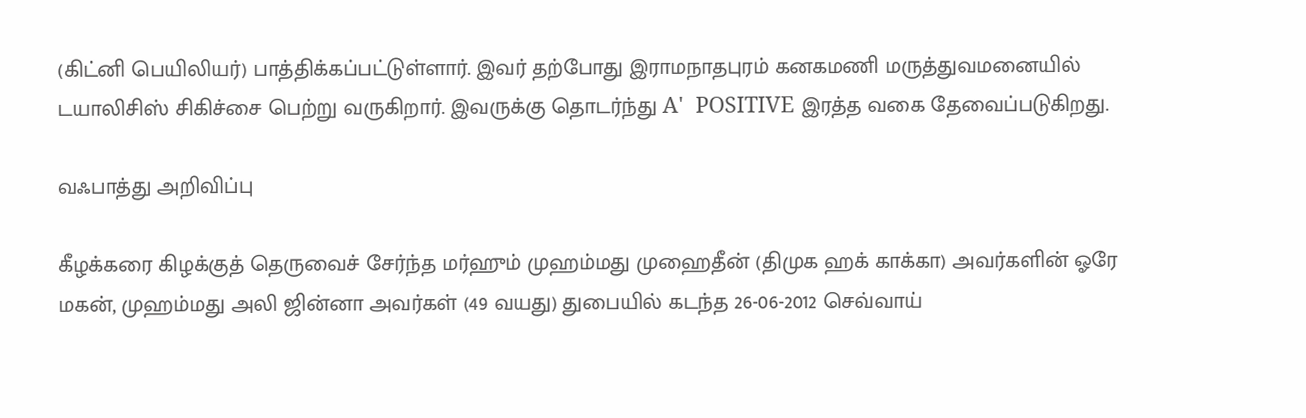(கிட்னி பெயிலியர்) பாத்திக்கப்பட்டுள்ளார். இவர் தற்போது இராமநாதபுரம் கனகமணி மருத்துவமனையில் டயாலிசிஸ் சிகிச்சை பெற்று வருகிறார். இவருக்கு தொடர்ந்து A'  POSITIVE இரத்த வகை தேவைப்படுகிறது.

வஃபாத்து அறிவிப்பு

கீழக்கரை கிழக்குத் தெருவைச் சேர்ந்த மர்ஹும் முஹம்மது முஹைதீன் (திமுக ஹக் காக்கா) அவர்களின் ஓரே மகன், முஹம்மது அலி ஜின்னா அவர்கள் (49 வயது) துபையில் கடந்த 26-06-2012 செவ்வாய்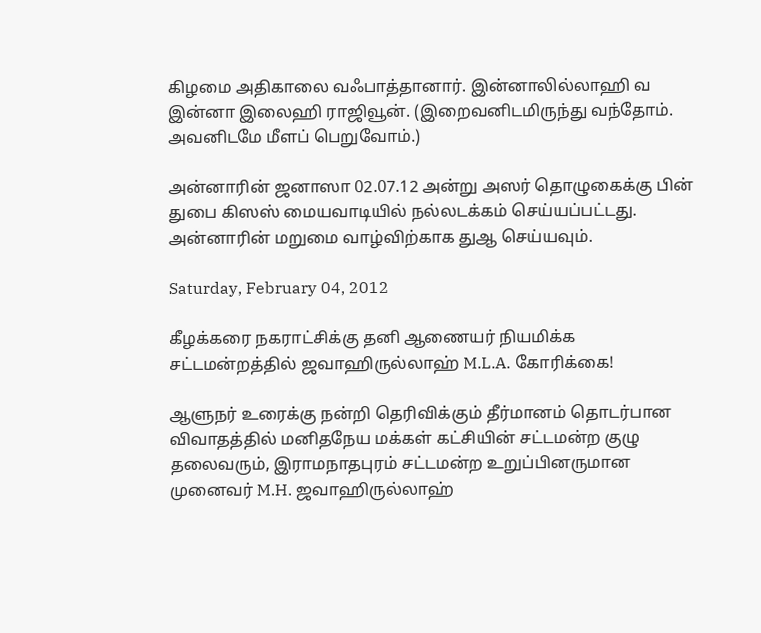கிழமை அதிகாலை வஃபாத்தானார். இன்னாலில்லாஹி வ இன்னா இலைஹி ராஜிவூன். (இறைவனிடமிருந்து வந்தோம். அவனிடமே மீளப் பெறுவோம்.)

அன்னாரின் ஜனாஸா 02.07.12 அன்று அஸர் தொழுகைக்கு பின் துபை கிஸஸ் மையவாடியில் நல்லடக்கம் செய்யப்பட்டது. அன்னாரின் மறுமை வாழ்விற்காக துஆ செய்யவும்.

Saturday, February 04, 2012

கீழக்கரை நகராட்சிக்கு தனி ஆணையர் நியமிக்க சட்டமன்றத்தில் ஜவாஹிருல்லாஹ் M.L.A. கோரிக்கை!

ஆளுநர் உரைக்கு நன்றி தெரிவிக்கும் தீர்மானம் தொடர்பான விவாதத்தில் மனிதநேய மக்கள் கட்சியின் சட்டமன்ற குழு தலைவரும், இராமநாதபுரம் சட்டமன்ற உறுப்பினருமான முனைவர் M.H. ஜவாஹிருல்லாஹ்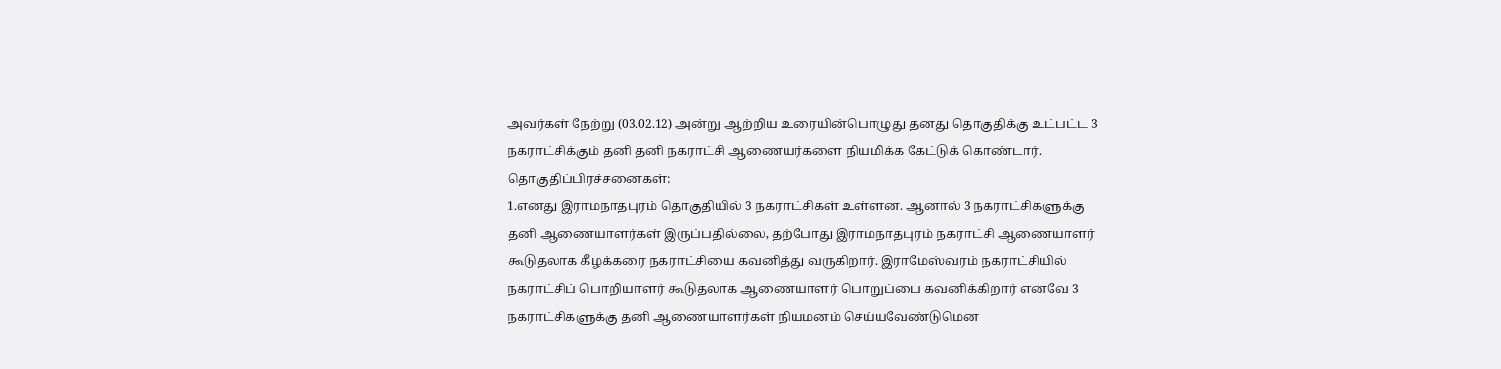அவர்கள் நேற்று (03.02.12) அன்று ஆற்றிய உரையின்பொழுது தனது தொகுதிக்கு உட்பட்ட 3 நகராட்சிக்கும் தனி தனி நகராட்சி ஆணையர்களை நியமிக்க கேட்டுக் கொண்டார்.
தொகுதிப்பிரச்சனைகள்:
1.எனது இராமநாதபுரம் தொகுதியில் 3 நகராட்சிகள் உள்ளன. ஆனால் 3 நகராட்சிகளுக்கு தனி ஆணையாளர்கள் இருப்பதில்லை, தற்போது இராமநாதபுரம் நகராட்சி ஆணையாளர் கூடுதலாக கீழக்கரை நகராட்சியை கவனித்து வருகிறார். இராமேஸ்வரம் நகராட்சியில் நகராட்சிப் பொறியாளர் கூடுதலாக ஆணையாளர் பொறுப்பை கவனிக்கிறார் எனவே 3 நகராட்சிகளுக்கு தனி ஆணையாளர்கள் நியமனம் செய்யவேண்டுமென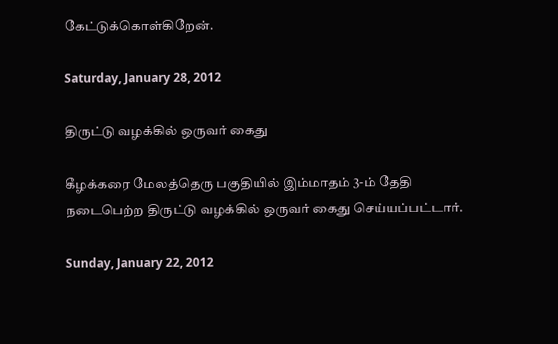கேட்டுக்கொள்கிறேன்.

Saturday, January 28, 2012

திருட்டு வழக்கில் ஒருவர் கைது

கீழக்கரை மேலத்தெரு பகுதியில் இம்மாதம் 3-ம் தேதி நடைபெற்ற திருட்டு வழக்கில் ஒருவர் கைது செய்யப்பட்டார்.

Sunday, January 22, 2012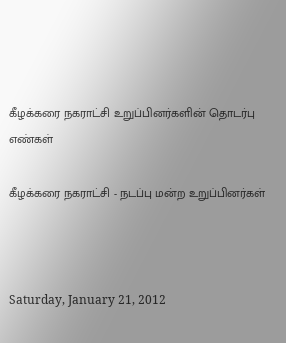கீழக்கரை நகராட்சி உறுப்பினர்களின் தொடர்பு எண்கள்

கீழக்கரை நகராட்சி - நடப்பு மன்ற உறுப்பினர்கள்



Saturday, January 21, 2012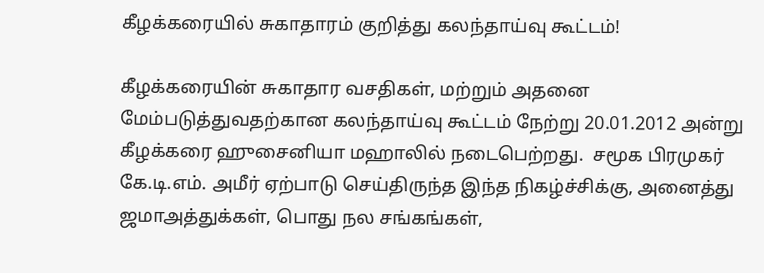கீழக்கரையில் சுகாதாரம் குறித்து கலந்தாய்வு கூட்டம்!

கீழக்கரையின் சுகாதார வசதிகள், மற்றும் அதனை மேம்படுத்துவதற்கான கலந்தாய்வு கூட்டம் நேற்று 20.01.2012 அன்று கீழக்கரை ஹுசைனியா மஹாலில் நடைபெற்றது.  சமூக பிரமுகர் கே.டி.எம். அமீர் ஏற்பாடு செய்திருந்த இந்த நிகழ்ச்சிக்கு, அனைத்து ஜமாஅத்துக்கள், பொது நல சங்கங்கள்,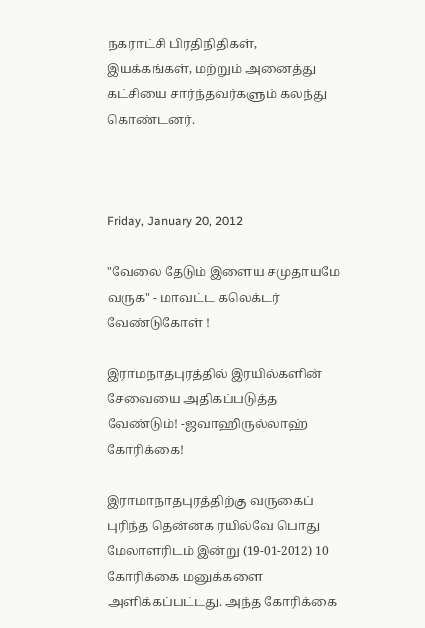நகராட்சி பிரதிநிதிகள், இயக்கங்கள், மற்றும் அனைத்து கட்சியை சார்ந்தவர்களும் கலந்து கொண்டனர்.



Friday, January 20, 2012

"வேலை தேடும் இளைய சமுதாயமே வருக" - மாவட்ட கலெக்டர் வேண்டுகோள் !

இராமநாதபுரத்தில் இரயில்களின் சேவையை அதிகப்படுத்த வேண்டும்! -ஜவாஹிருல்லாஹ் கோரிக்கை!

இராமாநாதபுரத்திற்கு வருகைப் புரிந்த தென்னக ரயில்வே பொது மேலாளரிடம் இன்று (19-01-2012) 10 கோரிக்கை மனுக்களை அளிக்கப்பட்டது. அந்த கோரிக்கை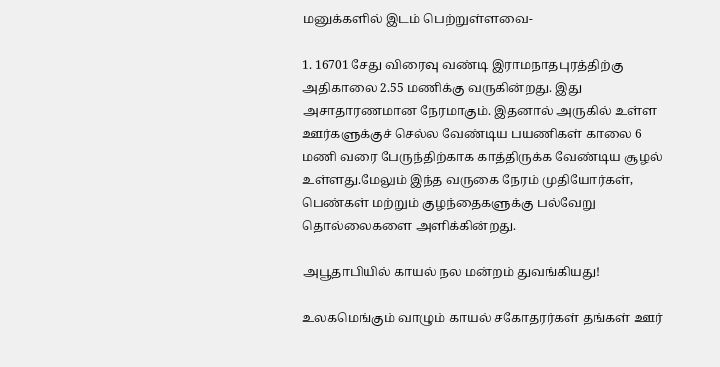மனுக்களில் இடம் பெற்றுள்ளவை-

1. 16701 சேது விரைவு வண்டி இராமநாதபுரத்திற்கு அதிகாலை 2.55 மணிக்கு வருகின்றது. இது அசாதாரணமான நேரமாகும். இதனால் அருகில் உள்ள ஊர்களுக்குச் செல்ல வேண்டிய பயணிகள் காலை 6 மணி வரை பேருந்திற்காக காத்திருக்க வேண்டிய சூழல் உள்ளது.மேலும் இந்த வருகை நேரம் முதியோர்கள், பெண்கள் மற்றும் குழந்தைகளுக்கு பல்வேறு தொல்லைகளை அளிக்கின்றது.

அபூதாபியில் காயல் நல மன்றம் துவங்கியது!

உலகமெங்கும் வாழும் காயல் சகோதரர்கள் தங்கள் ஊர்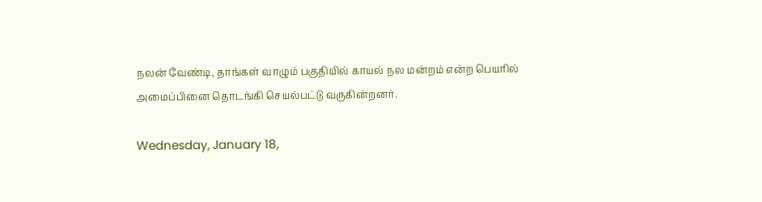நலன் வேண்டி, தாங்கள் வாழும் பகுதியில் காயல் நல மன்றம் என்ற பெயரில் அமைப்பினை தொடங்கி செயல்பட்டு வருகின்றனர்.

Wednesday, January 18,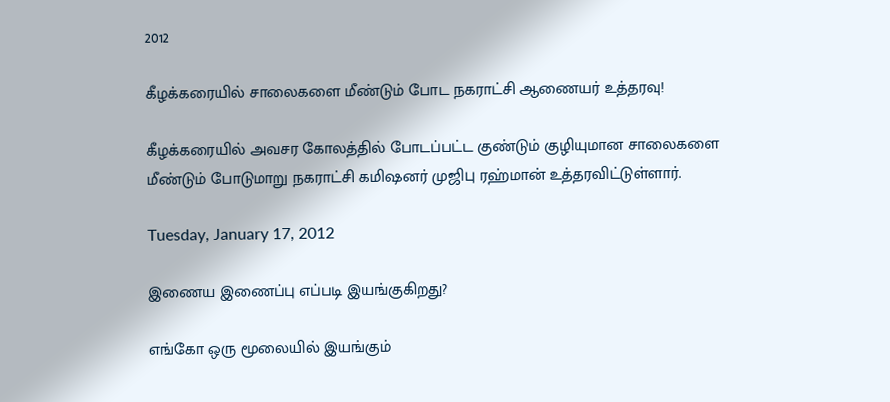2012

கீழக்கரையில் சாலைகளை மீண்டும் போட நகராட்சி ஆணையர் உத்தரவு!

கீழக்கரையில் அவசர கோலத்தில் போடப்பட்ட குண்டும் குழியுமான சாலைகளை மீண்டும் போடுமாறு நகராட்சி கமிஷனர் முஜிபு ரஹ்மான் உத்தரவிட்டுள்ளார்.

Tuesday, January 17, 2012

இணைய இணைப்பு எப்படி இயங்குகிறது?

எங்கோ ஒரு மூலையில் இயங்கும்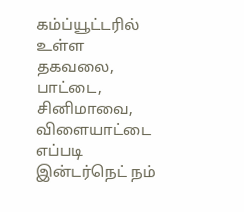கம்ப்யூட்டரில் உள்ள தகவலை, பாட்டை, சினிமாவை, விளையாட்டை எப்படி இன்டர்நெட் நம்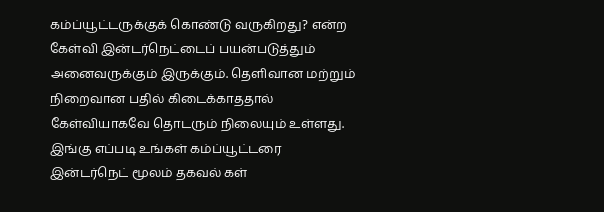கம்ப்யூட்டருக்குக் கொண்டு வருகிறது? என்ற கேள்வி இன்டர்நெட்டைப் பயன்படுத்தும் அனைவருக்கும் இருக்கும். தெளிவான மற்றும் நிறைவான பதில் கிடைக்காததால் கேள்வியாகவே தொடரும் நிலையும் உள்ளது. இங்கு எப்படி உங்கள் கம்ப்யூட்டரை இன்டர்நெட் மூலம் தகவல் கள்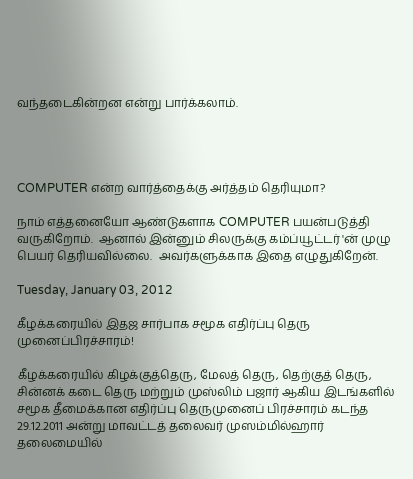வந்தடைகின்றன என்று பார்க்கலாம்.




COMPUTER என்ற வார்த்தைக்கு அர்த்தம் தெரியுமா?

நாம் எத்தனையோ ஆண்டுகளாக COMPUTER பயன்படுத்தி வருகிறோம்.  ஆனால் இன்னும் சிலருக்கு கம்ப்யூட்டர் 'ன் முழு பெயர் தெரியவில்லை.  அவர்களுக்காக இதை எழுதுகிறேன்.

Tuesday, January 03, 2012

கீழக்கரையில் இதஜ சார்பாக சமூக எதிர்ப்பு தெரு முனைப்பிரச்சாரம்!

கீழக்கரையில் கிழக்குத்தெரு, மேலத் தெரு, தெற்குத் தெரு,  சின்னக் கடை தெரு மற்றும் முஸ்லிம் பஜார் ஆகிய இடங்களில் சமூக தீமைக்கான எதிர்ப்பு தெருமுனைப் பிரச்சாரம் கடந்த 29.12.2011 அன்று மாவட்டத் தலைவர் முஸம்மில்ஹார் தலைமையில்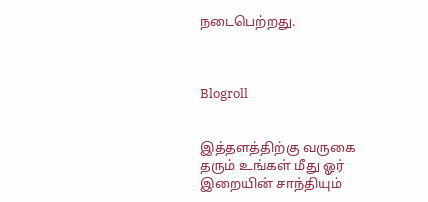நடைபெற்றது.



Blogroll


இத்தளத்திற்கு வருகை தரும் உங்கள் மீது ஓர் இறையின் சாந்தியும்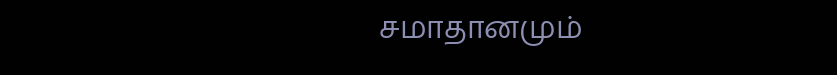சமாதானமும்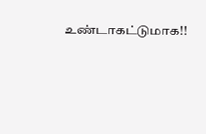உண்டாகட்டுமாக!!